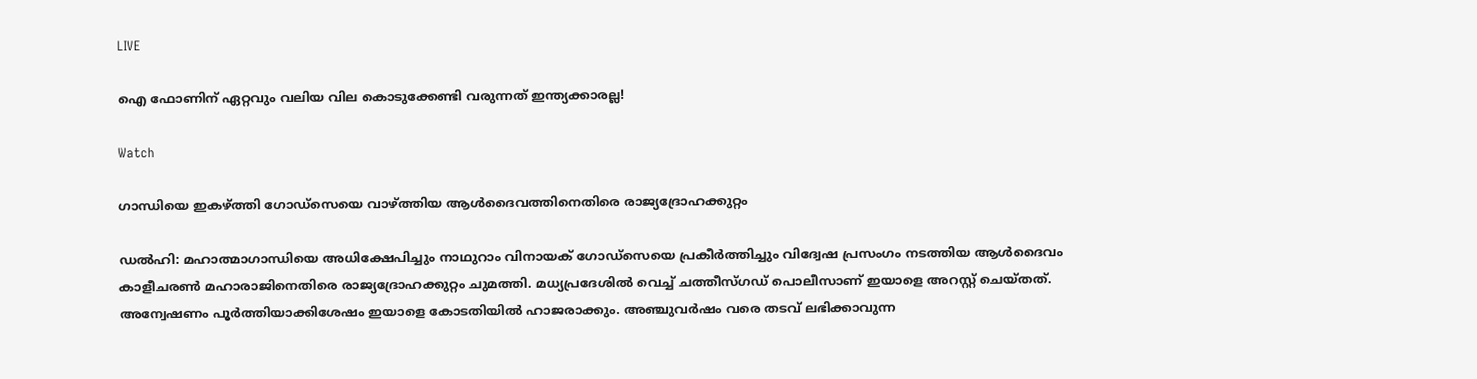LIVE

ഐ ഫോണിന് ഏറ്റവും വലിയ വില കൊടുക്കേണ്ടി വരുന്നത് ഇന്ത്യക്കാരല്ല!

Watch

ഗാന്ധിയെ ഇകഴ്ത്തി ഗോഡ്‌സെയെ വാഴ്ത്തിയ ആള്‍ദൈവത്തിനെതിരെ രാജ്യദ്രോഹക്കുറ്റം

ഡല്‍ഹി: മഹാത്മാഗാന്ധിയെ അധിക്ഷേപിച്ചും നാഥുറാം വിനായക് ഗോഡ്‌സെയെ പ്രകീര്‍ത്തിച്ചും വിദ്വേഷ പ്രസംഗം നടത്തിയ ആള്‍ദൈവം കാളീചരണ്‍ മഹാരാജിനെതിരെ രാജ്യദ്രോഹക്കുറ്റം ചുമത്തി. മധ്യപ്രദേശില്‍ വെച്ച് ചത്തീസ്ഗഡ് പൊലീസാണ് ഇയാളെ അറസ്റ്റ് ചെയ്തത്. അന്വേഷണം പൂര്‍ത്തിയാക്കിശേഷം ഇയാളെ കോടതിയില്‍ ഹാജരാക്കും. അഞ്ചുവര്‍ഷം വരെ തടവ് ലഭിക്കാവുന്ന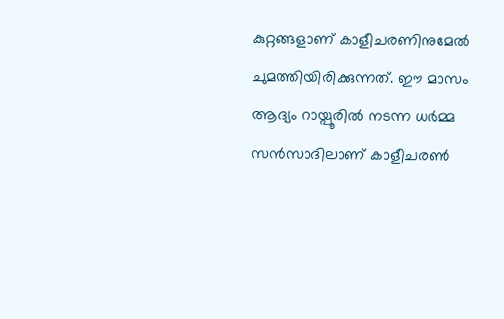കുറ്റങ്ങളാണ് കാളീചരണിനുമേല്‍ ചുമത്തിയിരിക്കുന്നത്. ഈ മാസം ആദ്യം റായ്പൂരില്‍ നടന്ന ധര്‍മ്മ സന്‍സാദിലാണ് കാളീചരണ്‍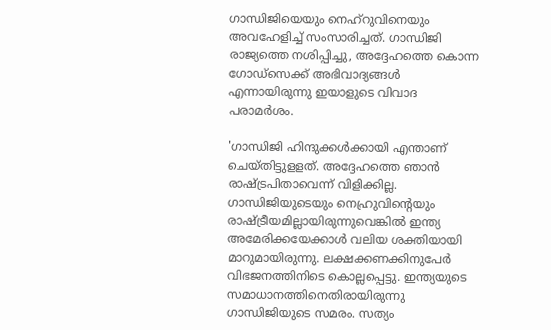ഗാന്ധിജിയെയും നെഹ്‌റുവിനെയും അവഹേളിച്ച് സംസാരിച്ചത്. ഗാന്ധിജി രാജ്യത്തെ നശിപ്പിച്ചു, അദ്ദേഹത്തെ കൊന്ന ഗോഡ്‌സെക്ക് അഭിവാദ്യങ്ങള്‍ എന്നായിരുന്നു ഇയാളുടെ വിവാദ പരാമര്‍ശം.

'ഗാന്ധിജി ഹിന്ദുക്കള്‍ക്കായി എന്താണ് ചെയ്തിട്ടുളളത്. അദ്ദേഹത്തെ ഞാന്‍ രാഷ്ട്രപിതാവെന്ന് വിളിക്കില്ല. ഗാന്ധിജിയുടെയും നെഹ്രുവിന്റെയും രാഷ്ട്രീയമില്ലായിരുന്നുവെങ്കില്‍ ഇന്ത്യ അമേരിക്കയേക്കാള്‍ വലിയ ശക്തിയായി മാറുമായിരുന്നു. ലക്ഷക്കണക്കിനുപേര്‍ വിഭജനത്തിനിടെ കൊല്ലപ്പെട്ടു. ഇന്ത്യയുടെ സമാധാനത്തിനെതിരായിരുന്നു ഗാന്ധിജിയുടെ സമരം. സത്യം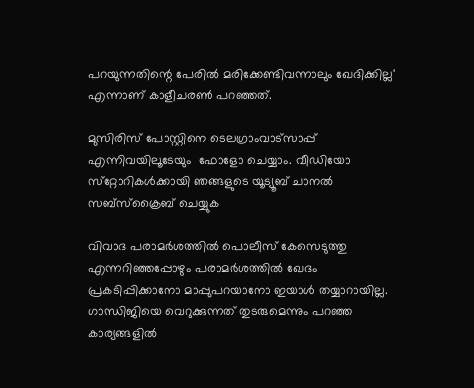പറയുന്നതിന്റെ പേരില്‍ മരിക്കേണ്ടിവന്നാലും ഖേദിക്കില്ല' എന്നാണ് കാളീചരണ്‍ പറഞ്ഞത്.

മുസിരിസ് പോസ്റ്റിനെ ടെലഗ്രാംവാട്‌സാപ്പ് എന്നിവയിലൂടേയും  ഫോളോ ചെയ്യാം. വീഡിയോ സ്‌റ്റോറികള്‍ക്കായി ഞങ്ങളുടെ യൂട്യൂബ് ചാനല്‍ സബ്‌സ്‌ക്രൈബ് ചെയ്യുക

വിവാദ പരാമര്‍ശത്തില്‍ പൊലീസ് കേസെടുത്തു എന്നറിഞ്ഞപ്പോഴും പരാമര്‍ശത്തില്‍ ഖേദം പ്രകടിപ്പിക്കാനോ മാപ്പുപറയാനോ ഇയാള്‍ തയ്യാറായില്ല. ഗാന്ധിജിയെ വെറുക്കുന്നത് തുടരുമെന്നും പറഞ്ഞ കാര്യങ്ങളില്‍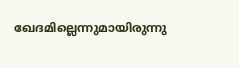ഖേദമില്ലെന്നുമായിരുന്നു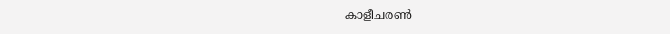കാളീചരണ്‍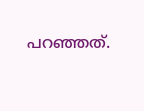പറഞ്ഞത്.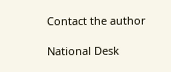Contact the author

National Desk